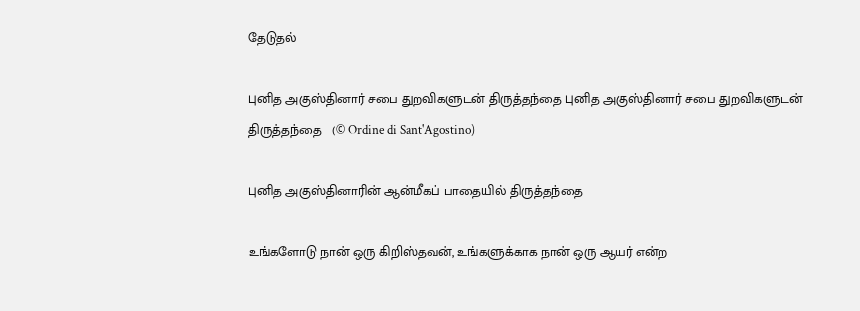தேடுதல்

புனித அகுஸ்தினார் சபை துறவிகளுடன் திருத்தந்தை புனித அகுஸ்தினார் சபை துறவிகளுடன் திருத்தந்தை   (© Ordine di Sant'Agostino)

புனித அகுஸ்தினாரின் ஆன்மீகப் பாதையில் திருத்தந்தை

உங்களோடு நான் ஒரு கிறிஸ்தவன், உங்களுக்காக நான் ஒரு ஆயர் என்ற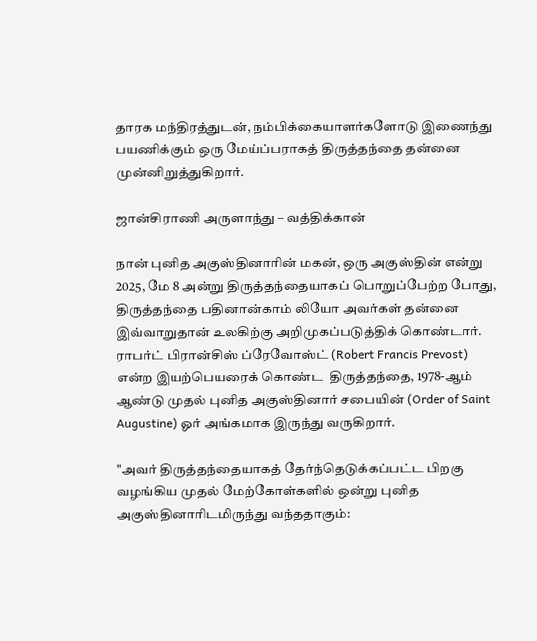தாரக மந்திரத்துடன், நம்பிக்கையாளர்களோடு இணைந்து பயணிக்கும் ஒரு மேய்ப்பராகத் திருத்தந்தை தன்னை முன்னிறுத்துகிறார்.

ஜான்சிராணி அருளாந்து – வத்திக்கான்

நான் புனித அகுஸ்தினாரின் மகன், ஒரு அகுஸ்தின் என்று 2025, மே 8 அன்று திருத்தந்தையாகப் பொறுப்பேற்ற போது, திருத்தந்தை பதினான்காம் லியோ அவர்கள் தன்னை இவ்வாறுதான் உலகிற்கு அறிமுகப்படுத்திக் கொண்டார். ராபர்ட் பிரான்சிஸ் ப்ரேவோஸ்ட் (Robert Francis Prevost) என்ற இயற்பெயரைக் கொண்ட  திருத்தந்தை, 1978-ஆம் ஆண்டு முதல் புனித அகுஸ்தினார் சபையின் (Order of Saint Augustine) ஓர் அங்கமாக இருந்து வருகிறார்.

"அவர் திருத்தந்தையாகத் தேர்ந்தெடுக்கப்பட்ட பிறகு வழங்கிய முதல் மேற்கோள்களில் ஒன்று புனித அகுஸ்தினாரிடமிருந்து வந்ததாகும்: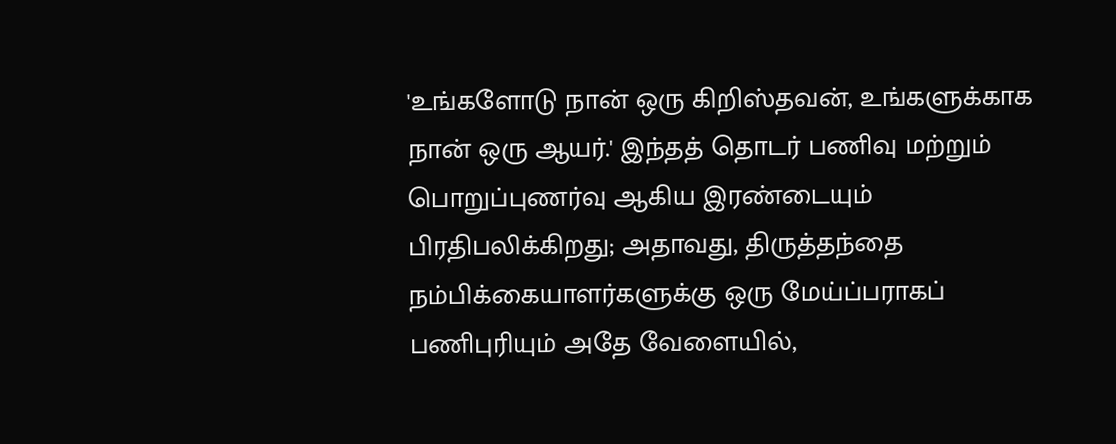'உங்களோடு நான் ஒரு கிறிஸ்தவன், உங்களுக்காக நான் ஒரு ஆயர்.' இந்தத் தொடர் பணிவு மற்றும் பொறுப்புணர்வு ஆகிய இரண்டையும் பிரதிபலிக்கிறது; அதாவது, திருத்தந்தை நம்பிக்கையாளர்களுக்கு ஒரு மேய்ப்பராகப் பணிபுரியும் அதே வேளையில்,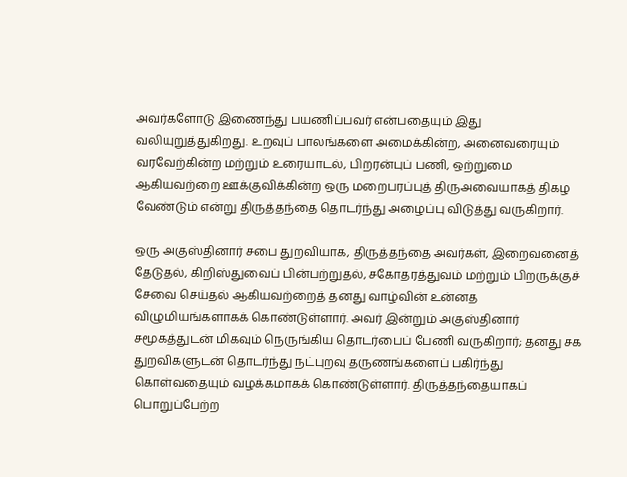அவர்களோடு இணைந்து பயணிப்பவர் என்பதையும் இது வலியுறுத்துகிறது. உறவுப் பாலங்களை அமைக்கின்ற, அனைவரையும் வரவேற்கின்ற மற்றும் உரையாடல், பிறரன்புப் பணி, ஒற்றுமை ஆகியவற்றை ஊக்குவிக்கின்ற ஒரு மறைபரப்புத் திருஅவையாகத் திகழ வேண்டும் என்று திருத்தந்தை தொடர்ந்து அழைப்பு விடுத்து வருகிறார்.

ஒரு அகுஸ்தினார் சபை துறவியாக, திருத்தந்தை அவர்கள், இறைவனைத் தேடுதல், கிறிஸ்துவைப் பின்பற்றுதல், சகோதரத்துவம் மற்றும் பிறருக்குச் சேவை செய்தல் ஆகியவற்றைத் தனது வாழ்வின் உன்னத விழுமியங்களாகக் கொண்டுள்ளார். அவர் இன்றும் அகுஸ்தினார் சமூகத்துடன் மிகவும் நெருங்கிய தொடர்பைப் பேணி வருகிறார்; தனது சக துறவிகளுடன் தொடர்ந்து நட்புறவு தருணங்களைப் பகிர்ந்து கொள்வதையும் வழக்கமாகக் கொண்டுள்ளார். திருத்தந்தையாகப் பொறுப்பேற்ற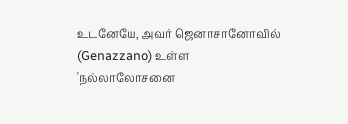உடனேயே, அவர் ஜெனாசானோவில் (Genazzano) உள்ள 'நல்லாலோசனை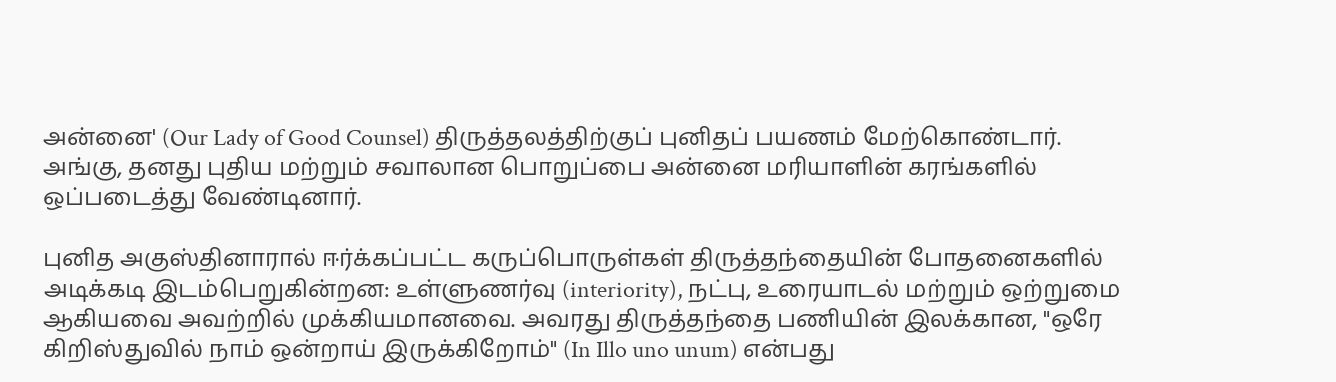அன்னை' (Our Lady of Good Counsel) திருத்தலத்திற்குப் புனிதப் பயணம் மேற்கொண்டார். அங்கு, தனது புதிய மற்றும் சவாலான பொறுப்பை அன்னை மரியாளின் கரங்களில் ஒப்படைத்து வேண்டினார்.

புனித அகுஸ்தினாரால் ஈர்க்கப்பட்ட கருப்பொருள்கள் திருத்தந்தையின் போதனைகளில் அடிக்கடி இடம்பெறுகின்றன: உள்ளுணர்வு (interiority), நட்பு, உரையாடல் மற்றும் ஒற்றுமை ஆகியவை அவற்றில் முக்கியமானவை. அவரது திருத்தந்தை பணியின் இலக்கான, "ஒரே கிறிஸ்துவில் நாம் ஒன்றாய் இருக்கிறோம்" (In Illo uno unum) என்பது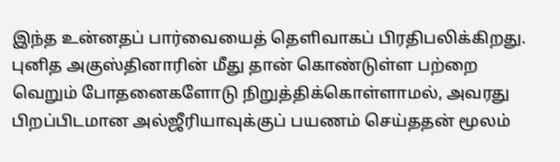இந்த உன்னதப் பார்வையைத் தெளிவாகப் பிரதிபலிக்கிறது. புனித அகுஸ்தினாரின் மீது தான் கொண்டுள்ள பற்றை வெறும் போதனைகளோடு நிறுத்திக்கொள்ளாமல், அவரது பிறப்பிடமான அல்ஜீரியாவுக்குப் பயணம் செய்ததன் மூலம்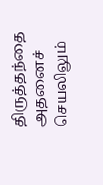திருத்தந்தை அதனைச் செயலிலும்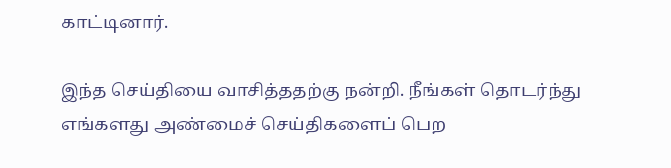காட்டினார்.

இந்த செய்தியை வாசித்ததற்கு நன்றி. நீங்கள் தொடர்ந்து எங்களது அண்மைச் செய்திகளைப் பெற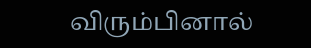விரும்பினால்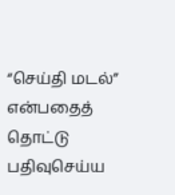“செய்தி மடல்” என்பதைத் தொட்டு பதிவுசெய்ய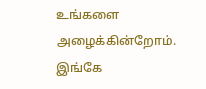உங்களை அழைக்கின்றோம். இங்கே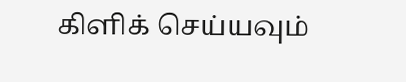கிளிக் செய்யவும்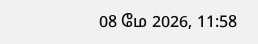08 மே 2026, 11:58